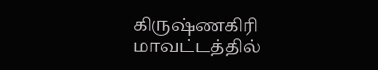கிருஷ்ணகிரி மாவட்டத்தில்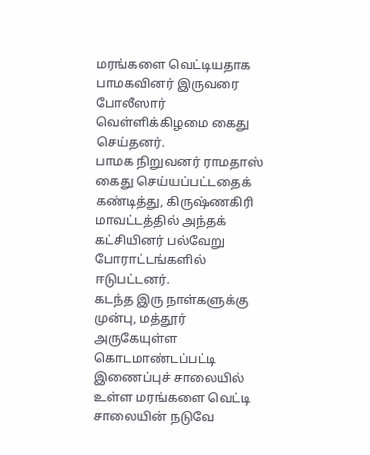மரங்களை வெட்டியதாக பாமகவினர் இருவரை போலீஸார் வெள்ளிக்கிழமை கைது செய்தனர்.
பாமக நிறுவனர் ராமதாஸ் கைது செய்யப்பட்டதைக் கண்டித்து, கிருஷ்ணகிரி மாவட்டத்தில் அந்தக் கட்சியினர் பல்வேறு போராட்டங்களில் ஈடுபட்டனர்.
கடந்த இரு நாள்களுக்கு முன்பு, மத்தூர் அருகேயுள்ள கொடமாண்டப்பட்டி இணைப்புச் சாலையில் உள்ள மரங்களை வெட்டி சாலையின் நடுவே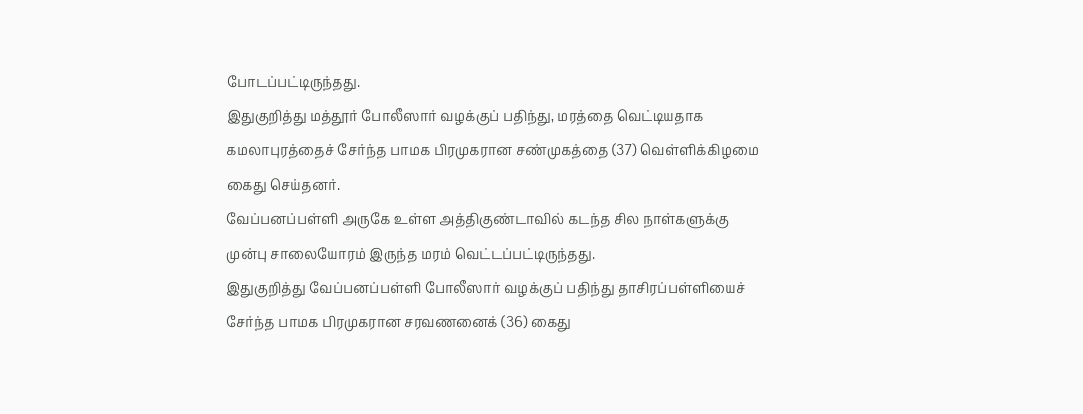போடப்பட்டிருந்தது.
இதுகுறித்து மத்தூர் போலீஸார் வழக்குப் பதிந்து, மரத்தை வெட்டியதாக கமலாபுரத்தைச் சேர்ந்த பாமக பிரமுகரான சண்முகத்தை (37) வெள்ளிக்கிழமை கைது செய்தனர்.
வேப்பனப்பள்ளி அருகே உள்ள அத்திகுண்டாவில் கடந்த சில நாள்களுக்கு முன்பு சாலையோரம் இருந்த மரம் வெட்டப்பட்டிருந்தது.
இதுகுறித்து வேப்பனப்பள்ளி போலீஸார் வழக்குப் பதிந்து தாசிரப்பள்ளியைச் சேர்ந்த பாமக பிரமுகரான சரவணனைக் (36) கைது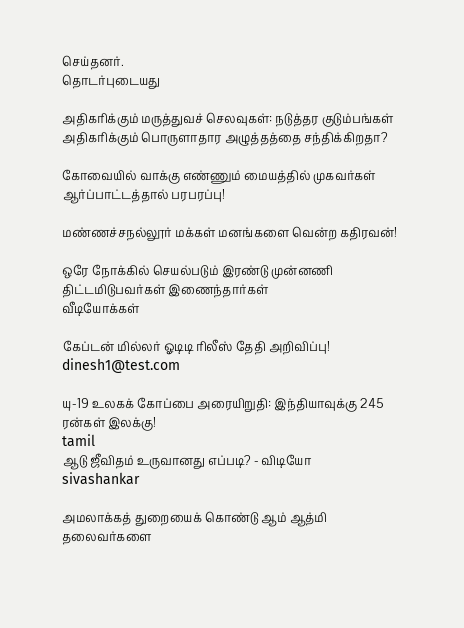செய்தனர்.
தொடர்புடையது

அதிகரிக்கும் மருத்துவச் செலவுகள்: நடுத்தர குடும்பங்கள் அதிகரிக்கும் பொருளாதார அழுத்தத்தை சந்திக்கிறதா?

கோவையில் வாக்கு எண்ணும் மையத்தில் முகவர்கள் ஆர்ப்பாட்டத்தால் பரபரப்பு!

மண்ணச்சநல்லூர் மக்கள் மனங்களை வென்ற கதிரவன்!

ஒரே நோக்கில் செயல்படும் இரண்டு முன்னணி திட்டமிடுபவர்கள் இணைந்தார்கள்
வீடியோக்கள்

கேப்டன் மில்லர் ஓடிடி ரிலீஸ் தேதி அறிவிப்பு!
dinesh1@test.com

யு-19 உலகக் கோப்பை அரையிறுதி: இந்தியாவுக்கு 245 ரன்கள் இலக்கு!
tamil
ஆடு ஜீவிதம் உருவானது எப்படி? - விடியோ
sivashankar

அமலாக்கத் துறையைக் கொண்டு ஆம் ஆத்மி தலைவர்களை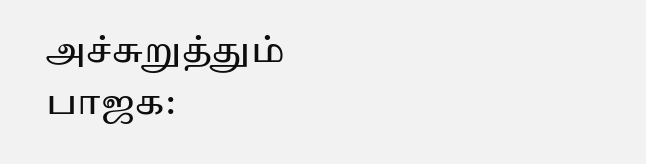அச்சுறுத்தும் பாஜக: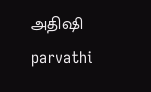அதிஷி
parvathi